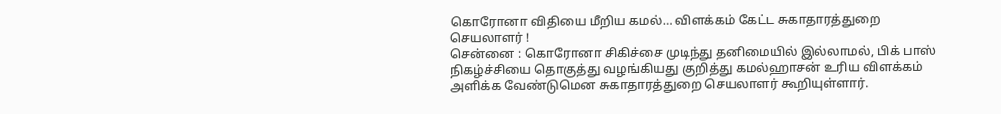கொரோனா விதியை மீறிய கமல்… விளக்கம் கேட்ட சுகாதாரத்துறை செயலாளர் !
சென்னை : கொரோனா சிகிச்சை முடிந்து தனிமையில் இல்லாமல், பிக் பாஸ் நிகழ்ச்சியை தொகுத்து வழங்கியது குறித்து கமல்ஹாசன் உரிய விளக்கம் அளிக்க வேண்டுமென சுகாதாரத்துறை செயலாளர் கூறியுள்ளார்.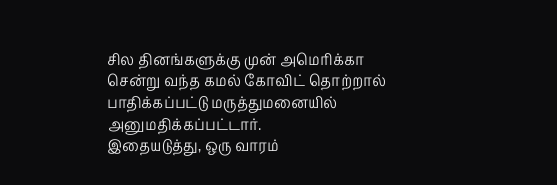சில தினங்களுக்கு முன் அமெரிக்கா சென்று வந்த கமல் கோவிட் தொற்றால் பாதிக்கப்பட்டு மருத்துமனையில் அனுமதிக்கப்பட்டார்.
இதையடுத்து, ஒரு வாரம்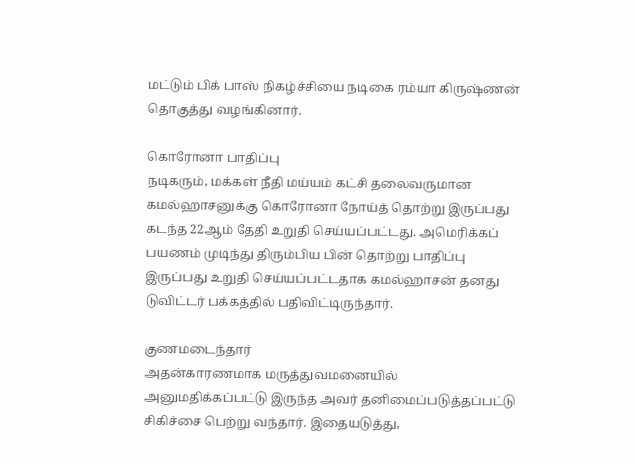மட்டும் பிக் பாஸ் நிகழ்ச்சியை நடிகை ரம்யா கிருஷ்ணன் தொகுத்து வழங்கினார்.

கொரோனா பாதிப்பு
நடிகரும், மக்கள் நீதி மய்யம் கட்சி தலைவருமான கமல்ஹாசனுக்கு கொரோனா நோய்த் தொற்று இருப்பது கடந்த 22ஆம் தேதி உறுதி செய்யப்பட்டது. அமெரிக்கப் பயணம் முடிந்து திரும்பிய பின் தொற்று பாதிப்பு இருப்பது உறுதி செய்யப்பட்டதாக கமல்ஹாசன் தனது டுவிட்டர் பக்கத்தில் பதிவிட்டிருந்தார்.

குணமடைந்தார்
அதன்காரணமாக மருத்துவமனையில் அனுமதிக்கப்பட்டு இருந்த அவர் தனிமைப்படுத்தப்பட்டு சிகிச்சை பெற்று வந்தார். இதையடுத்து,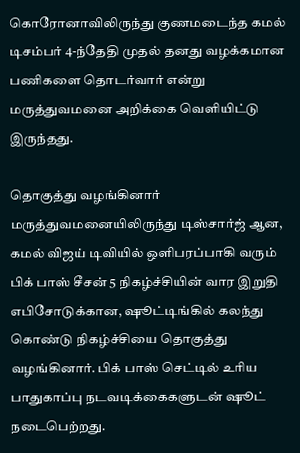கொரோனாவிலிருந்து குணமடைந்த கமல் டிசம்பர் 4-ந்தேதி முதல் தனது வழக்கமான பணிகளை தொடர்வார் என்று மருத்துவமனை அறிக்கை வெளியிட்டு இருந்தது.

தொகுத்து வழங்கினார்
மருத்துவமனையிலிருந்து டிஸ்சார்ஜ் ஆன, கமல் விஜய் டிவியில் ஒளிபரப்பாகி வரும் பிக் பாஸ் சீசன் 5 நிகழ்ச்சியின் வார இறுதி எபிசோடுக்கான, ஷூட்டிங்கில் கலந்து கொண்டு நிகழ்ச்சியை தொகுத்து வழங்கினார். பிக் பாஸ் செட்டில் உரிய பாதுகாப்பு நடவடிக்கைகளுடன் ஷூட் நடைபெற்றது.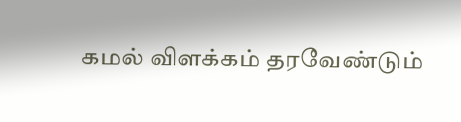கமல் விளக்கம் தரவேண்டும்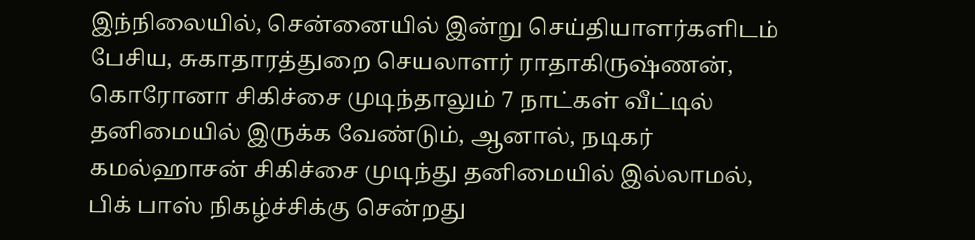இந்நிலையில், சென்னையில் இன்று செய்தியாளர்களிடம் பேசிய, சுகாதாரத்துறை செயலாளர் ராதாகிருஷ்ணன், கொரோனா சிகிச்சை முடிந்தாலும் 7 நாட்கள் வீட்டில் தனிமையில் இருக்க வேண்டும், ஆனால், நடிகர் கமல்ஹாசன் சிகிச்சை முடிந்து தனிமையில் இல்லாமல், பிக் பாஸ் நிகழ்ச்சிக்கு சென்றது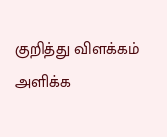குறித்து விளக்கம் அளிக்க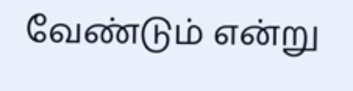வேண்டும் என்று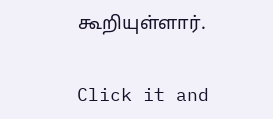கூறியுள்ளார்.


Click it and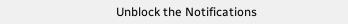Unblock the Notifications